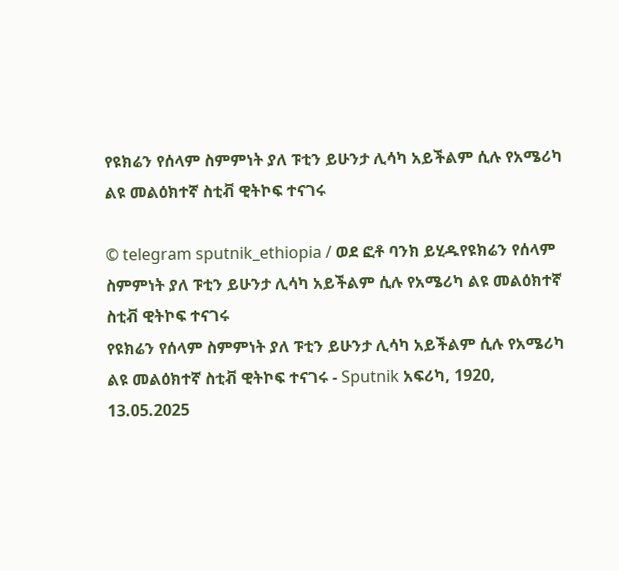የዩክሬን የሰላም ስምምነት ያለ ፑቲን ይሁንታ ሊሳካ አይችልም ሲሉ የአሜሪካ ልዩ መልዕክተኛ ስቲቭ ዊትኮፍ ተናገሩ

© telegram sputnik_ethiopia / ወደ ፎቶ ባንክ ይሂዱየዩክሬን የሰላም ስምምነት ያለ ፑቲን ይሁንታ ሊሳካ አይችልም ሲሉ የአሜሪካ ልዩ መልዕክተኛ ስቲቭ ዊትኮፍ ተናገሩ
የዩክሬን የሰላም ስምምነት ያለ ፑቲን ይሁንታ ሊሳካ አይችልም ሲሉ የአሜሪካ ልዩ መልዕክተኛ ስቲቭ ዊትኮፍ ተናገሩ - Sputnik አፍሪካ, 1920, 13.05.2025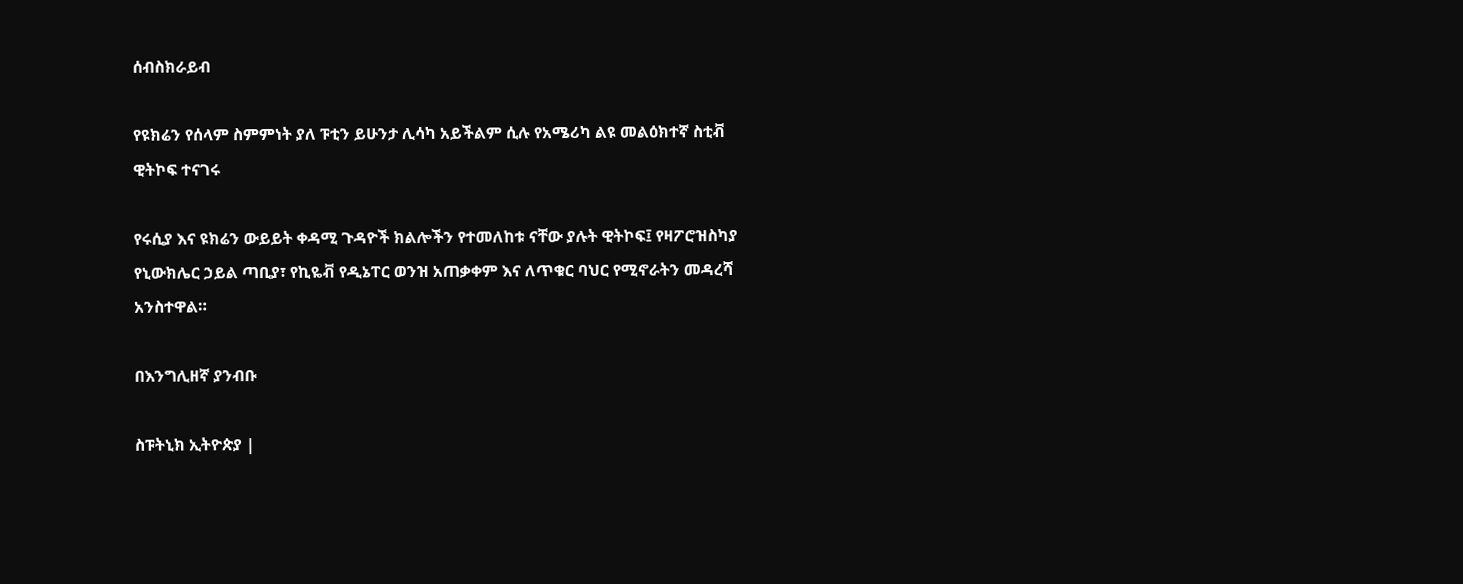ሰብስክራይብ

የዩክሬን የሰላም ስምምነት ያለ ፑቲን ይሁንታ ሊሳካ አይችልም ሲሉ የአሜሪካ ልዩ መልዕክተኛ ስቲቭ ዊትኮፍ ተናገሩ

የሩሲያ እና ዩክሬን ውይይት ቀዳሚ ጉዳዮች ክልሎችን የተመለከቱ ናቸው ያሉት ዊትኮፍ፤ የዛፖሮዝስካያ የኒውክሌር ኃይል ጣቢያ፣ የኪዬቭ የዲኔፐር ወንዝ አጠቃቀም እና ለጥቁር ባህር የሚኖራትን መዳረሻ አንስተዋል።

በእንግሊዘኛ ያንብቡ

ስፑትኒክ ኢትዮጵያ |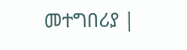መተግበሪያ |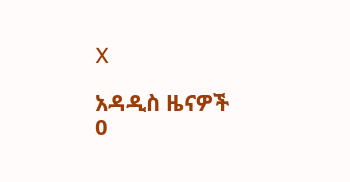X

አዳዲስ ዜናዎች
0